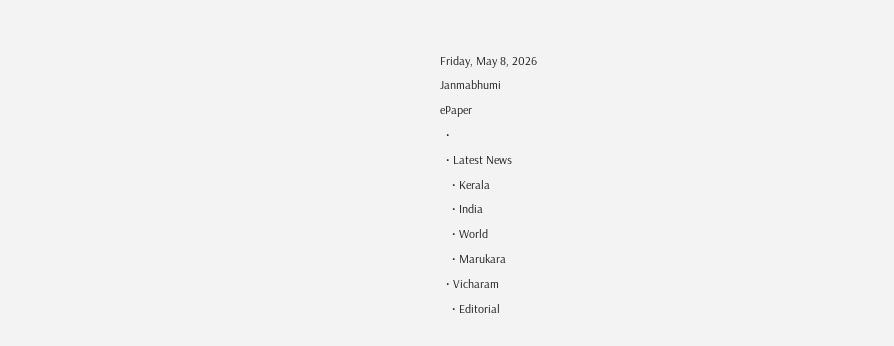Friday, May 8, 2026
Janmabhumi
ePaper
  •
  • Latest News
    • Kerala
    • India
    • World
    • Marukara
  • Vicharam
    • Editorial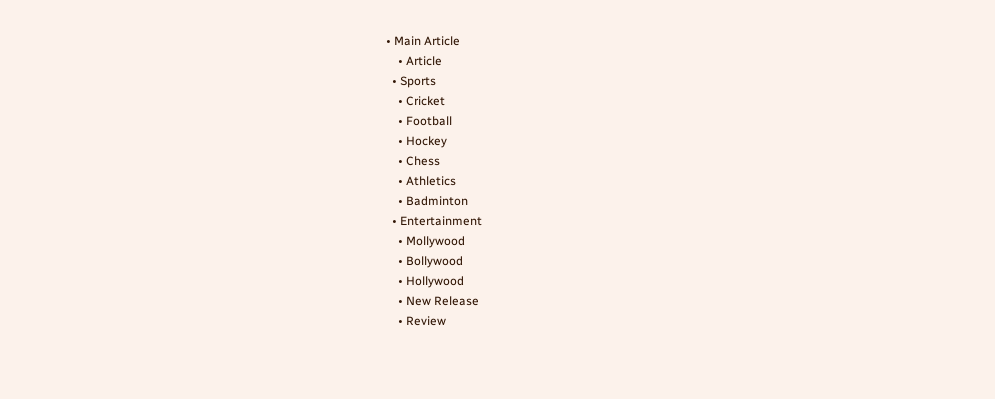• Main Article
    • Article
  • Sports
    • Cricket
    • Football
    • Hockey
    • Chess
    • Athletics
    • Badminton
  • Entertainment
    • Mollywood
    • Bollywood
    • Hollywood
    • New Release
    • Review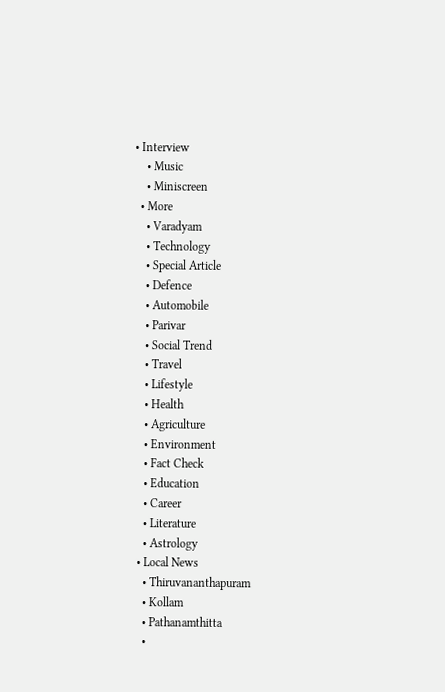• Interview
    • Music
    • Miniscreen
  • More
    • Varadyam
    • Technology
    • Special Article
    • Defence
    • Automobile
    • Parivar
    • Social Trend
    • Travel
    • Lifestyle
    • Health
    • Agriculture
    • Environment
    • Fact Check
    • Education
    • Career
    • Literature
    • Astrology
  • Local News
    • Thiruvananthapuram
    • Kollam
    • Pathanamthitta
    •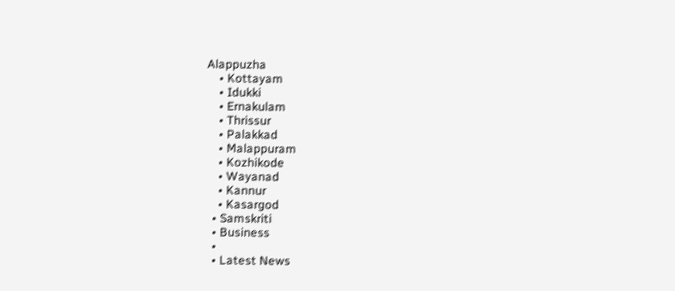Alappuzha
    • Kottayam
    • Idukki
    • Ernakulam
    • Thrissur
    • Palakkad
    • Malappuram
    • Kozhikode
    • Wayanad
    • Kannur
    • Kasargod
  • Samskriti
  • Business
  •
  • Latest News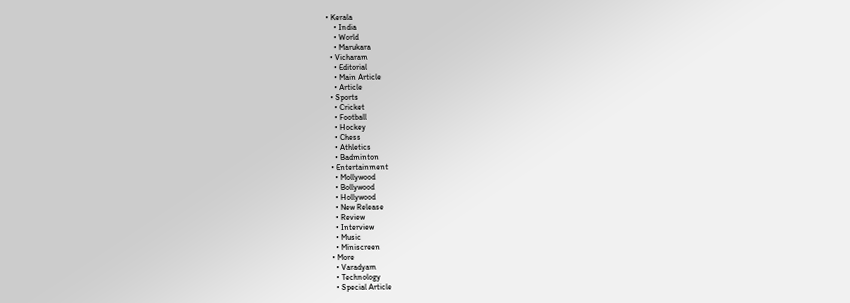• Kerala
    • India
    • World
    • Marukara
  • Vicharam
    • Editorial
    • Main Article
    • Article
  • Sports
    • Cricket
    • Football
    • Hockey
    • Chess
    • Athletics
    • Badminton
  • Entertainment
    • Mollywood
    • Bollywood
    • Hollywood
    • New Release
    • Review
    • Interview
    • Music
    • Miniscreen
  • More
    • Varadyam
    • Technology
    • Special Article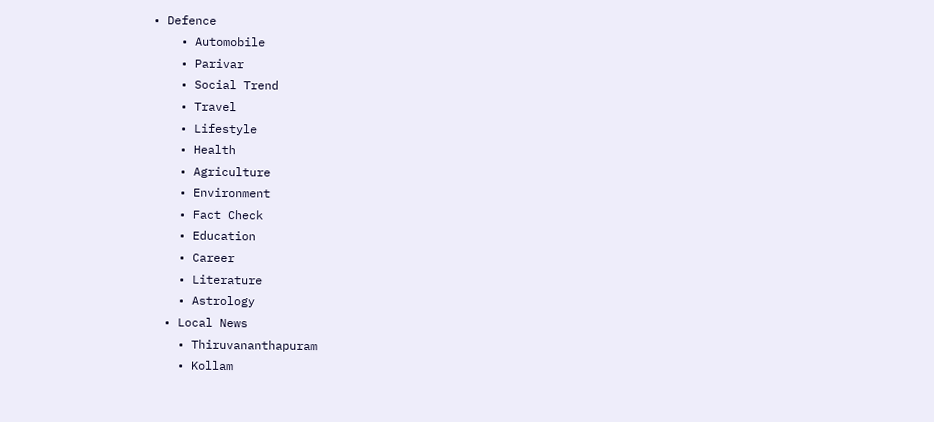• Defence
    • Automobile
    • Parivar
    • Social Trend
    • Travel
    • Lifestyle
    • Health
    • Agriculture
    • Environment
    • Fact Check
    • Education
    • Career
    • Literature
    • Astrology
  • Local News
    • Thiruvananthapuram
    • Kollam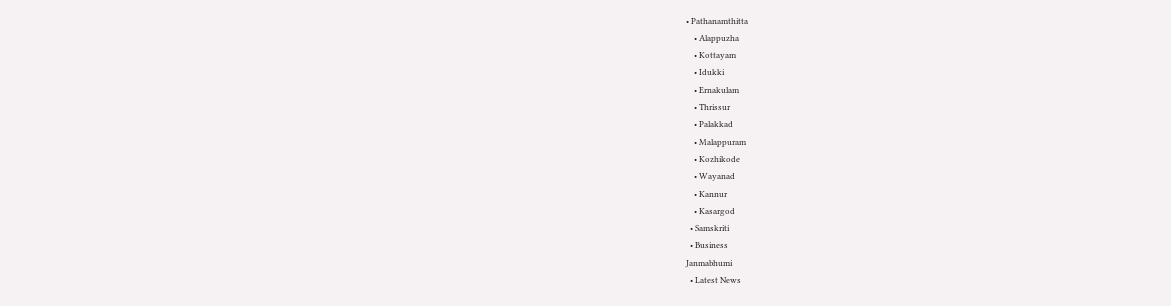• Pathanamthitta
    • Alappuzha
    • Kottayam
    • Idukki
    • Ernakulam
    • Thrissur
    • Palakkad
    • Malappuram
    • Kozhikode
    • Wayanad
    • Kannur
    • Kasargod
  • Samskriti
  • Business
Janmabhumi
  • Latest News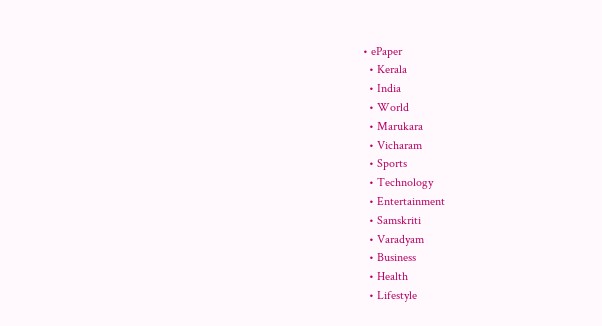• ePaper
  • Kerala
  • India
  • World
  • Marukara
  • Vicharam
  • Sports
  • Technology
  • Entertainment
  • Samskriti
  • Varadyam
  • Business
  • Health
  • Lifestyle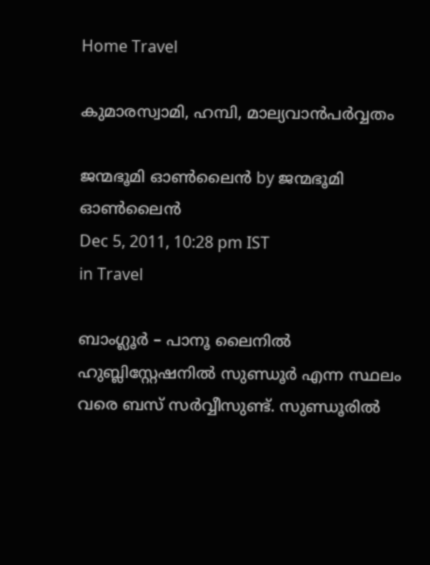Home Travel

കുമാരസ്വാമി, ഹമ്പി, മാല്യവാന്‍പര്‍വ്വതം

ജന്മഭൂമി ഓണ്‍ലൈന്‍ by ജന്മഭൂമി ഓണ്‍ലൈന്‍
Dec 5, 2011, 10:28 pm IST
in Travel

ബാംഗ്ലൂര്‍ – പാനൂ ലൈനില്‍ ഹുബ്ലിസ്റ്റേഷനില്‍ സുണ്ഡൂര്‍ എന്ന സ്ഥലം വരെ ബസ്‌ സര്‍വ്വീസുണ്ട്‌. സുണ്ഡൂരില്‍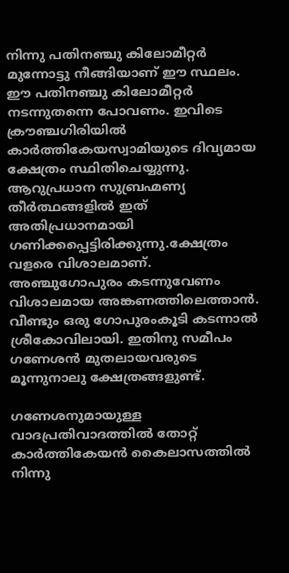നിന്നു പതിനഞ്ചു കിലോമീറ്റര്‍ മുന്നോട്ടു നീങ്ങിയാണ്‌ ഈ സ്ഥലം. ഈ പതിനഞ്ചു കിലോമീറ്റര്‍ നടന്നുതന്നെ പോവണം. ഇവിടെ ക്രൗഞ്ചഗിരിയില്‍ കാര്‍ത്തികേയസ്വാമിയുടെ ദിവ്യമായ ക്ഷേത്രം സ്ഥിതിചെയ്യുന്നു. ആറുപ്രധാന സുബ്രഹ്മണ്യ തീര്‍ത്ഥങ്ങളില്‍ ഇത്‌ അതിപ്രധാനമായി ഗണിക്കപ്പെട്ടിരിക്കുന്നു.ക്ഷേത്രം വളരെ വിശാലമാണ്‌. അഞ്ചുഗോപുരം കടന്നുവേണം വിശാലമായ അങ്കണത്തിലെത്താന്‍. വീണ്ടും ഒരു ഗോപുരംകൂടി കടന്നാല്‍ ശ്രീകോവിലായി. ഇതിനു സമീപം ഗണേശന്‍ മുതലായവരുടെ മൂന്നുനാലു ക്ഷേത്രങ്ങളുണ്ട്‌.

ഗണേശനുമായുള്ള വാദപ്രതിവാദത്തില്‍ തോറ്റ്‌ കാര്‍ത്തികേയന്‍ കൈലാസത്തില്‍ നിന്നു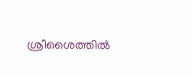ശ്രീശൈത്തില്‍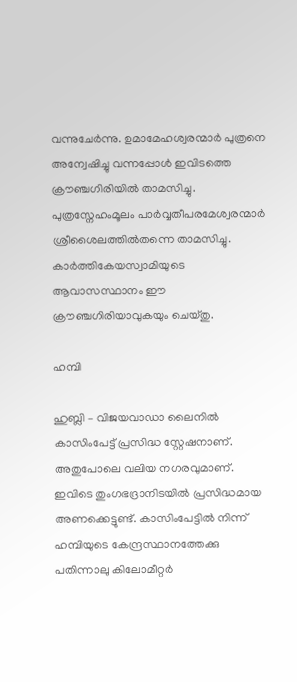വന്നുചേര്‍ന്നു. ഉമാമേഹശ്വരന്മാര്‍ പുത്രനെ അന്വേഷിച്ചു വന്നപ്പോള്‍ ഇവിടത്തെ ക്രൗഞ്ചഗിരിയില്‍ താമസിച്ചു. പുത്രസ്നേഹംമൂലം പാര്‍വ്വതീപരമേശ്വരന്മാര്‍ ശ്രീശൈലത്തില്‍തന്നെ താമസിച്ചു. കാര്‍ത്തികേയസ്വാമിയുടെ ആവാസസ്ഥാനം ഈ ക്രൗഞ്ചഗിരിയാവുകയും ചെയ്തു.

ഹമ്പി

ഹുബ്ലി – വിജയവാഡാ ലൈനില്‍ കാസിംപേട്ട്‌ പ്രസിദ്ധ സ്റ്റേഷനാണ്‌. അതുപോലെ വലിയ നഗരവുമാണ്‌. ഇവിടെ തുംഗഭദ്രാനിടയില്‍ പ്രസിദ്ധമായ അണക്കെട്ടുണ്ട്‌. കാസിംപേട്ടില്‍ നിന്ന്‌ ഹമ്പിയുടെ കേന്ദ്രസ്ഥാനത്തേക്കു പതിന്നാലു കിലോമീറ്റര്‍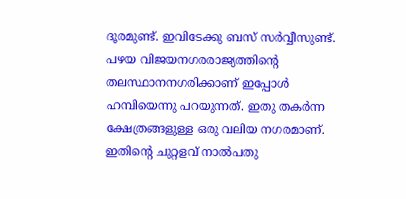ദൂരമുണ്ട്‌. ഇവിടേക്കു ബസ്‌ സര്‍വ്വീസുണ്ട്‌. പഴയ വിജയനഗരരാജ്യത്തിന്റെ തലസ്ഥാനനഗരിക്കാണ്‌ ഇപ്പോള്‍ ഹമ്പിയെന്നു പറയുന്നത്‌. ഇതു തകര്‍ന്ന ക്ഷേത്രങ്ങളുള്ള ഒരു വലിയ നഗരമാണ്‌. ഇതിന്റെ ചുറ്റളവ്‌ നാല്‍പതു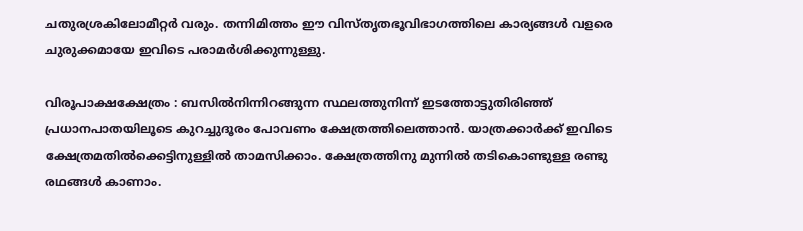ചതുരശ്രകിലോമീറ്റര്‍ വരും. തന്നിമിത്തം ഈ വിസ്തൃതഭൂവിഭാഗത്തിലെ കാര്യങ്ങള്‍ വളരെ ചുരുക്കമായേ ഇവിടെ പരാമര്‍ശിക്കുന്നുള്ളു.

വിരൂപാക്ഷക്ഷേത്രം : ബസില്‍നിന്നിറങ്ങുന്ന സ്ഥലത്തുനിന്ന്‌ ഇടത്തോട്ടുതിരിഞ്ഞ്‌ പ്രധാനപാതയിലൂടെ കുറച്ചുദൂരം പോവണം ക്ഷേത്രത്തിലെത്താന്‍. യാത്രക്കാര്‍ക്ക്‌ ഇവിടെ ക്ഷേത്രമതില്‍ക്കെട്ടിനുള്ളില്‍ താമസിക്കാം. ക്ഷേത്രത്തിനു മുന്നില്‍ തടികൊണ്ടുള്ള രണ്ടു രഥങ്ങള്‍ കാണാം.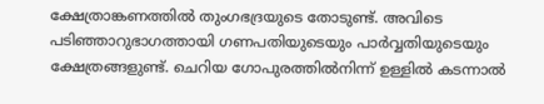ക്ഷേത്രാങ്കണത്തില്‍ തുംഗഭദ്രയുടെ തോടുണ്ട്‌. അവിടെ പടിഞ്ഞാറുഭാഗത്തായി ഗണപതിയുടെയും പാര്‍വ്വതിയുടെയും ക്ഷേത്രങ്ങളുണ്ട്‌. ചെറിയ ഗോപുരത്തില്‍നിന്ന്‌ ഉള്ളില്‍ കടന്നാല്‍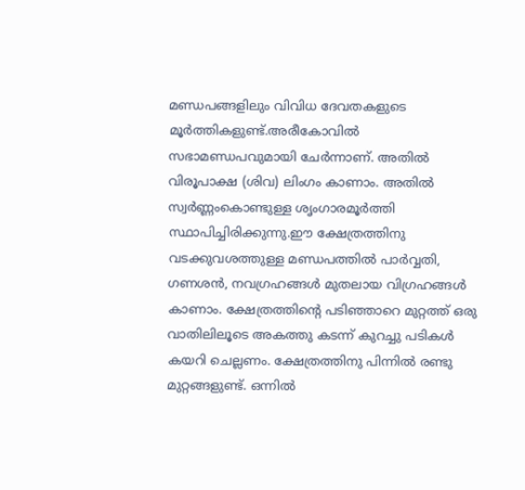മണ്ഡപങ്ങളിലും വിവിധ ദേവതകളുടെ മൂര്‍ത്തികളുണ്ട്‌.അരീകോവില്‍ സഭാമണ്ഡപവുമായി ചേര്‍ന്നാണ്‌. അതില്‍ വിരൂപാക്ഷ (ശിവ) ലിംഗം കാണാം. അതില്‍ സ്വര്‍ണ്ണംകൊണ്ടുള്ള ശൃംഗാരമൂര്‍ത്തി സ്ഥാപിച്ചിരിക്കുന്നു.ഈ ക്ഷേത്രത്തിനു വടക്കുവശത്തുള്ള മണ്ഡപത്തില്‍ പാര്‍വ്വതി, ഗണശന്‍, നവഗ്രഹങ്ങള്‍ മുതലായ വിഗ്രഹങ്ങള്‍ കാണാം. ക്ഷേത്രത്തിന്റെ പടിഞ്ഞാറെ മുറ്റത്ത്‌ ഒരു വാതിലിലൂടെ അകത്തു കടന്ന്‌ കുറച്ചു പടികള്‍ കയറി ചെല്ലണം. ക്ഷേത്രത്തിനു പിന്നില്‍ രണ്ടു മുറ്റങ്ങളുണ്ട്‌. ഒന്നില്‍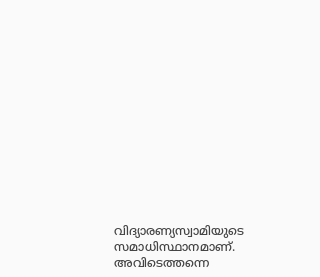വിദ്യാരണ്യസ്വാമിയുടെ സമാധിസ്ഥാനമാണ്‌. അവിടെത്തന്നെ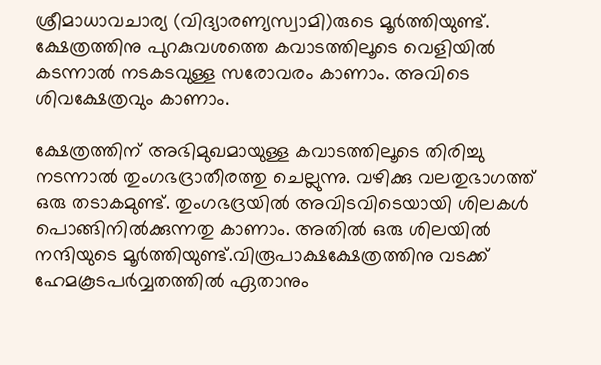ശ്രീമാധാവചാര്യ (വിദ്യാരണ്യസ്വാമി)രുടെ മൂര്‍ത്തിയുണ്ട്‌. ക്ഷേത്രത്തിനു പുറകുവശത്തെ കവാടത്തിലൂടെ വെളിയില്‍ കടന്നാല്‍ നടകടവുള്ള സരോവരം കാണാം. അവിടെ ശിവക്ഷേത്രവും കാണാം.

ക്ഷേത്രത്തിന്‌ അഭിമുഖമായുള്ള കവാടത്തിലൂടെ തിരിച്ചു നടന്നാല്‍ തുംഗഭദ്രാതീരത്തു ചെല്ലുന്നു. വഴിക്കു വലതുഭാഗത്ത്‌ ഒരു തടാകമുണ്ട്‌. തുംഗഭദ്രയില്‍ അവിടവിടെയായി ശിലകള്‍ പൊങ്ങിനില്‍ക്കുന്നതു കാണാം. അതില്‍ ഒരു ശിലയില്‍ നന്ദിയുടെ മൂര്‍ത്തിയുണ്ട്‌.വിരൂപാക്ഷക്ഷേത്രത്തിനു വടക്ക്‌ ഹേമകൂടപര്‍വ്വതത്തില്‍ ഏതാനും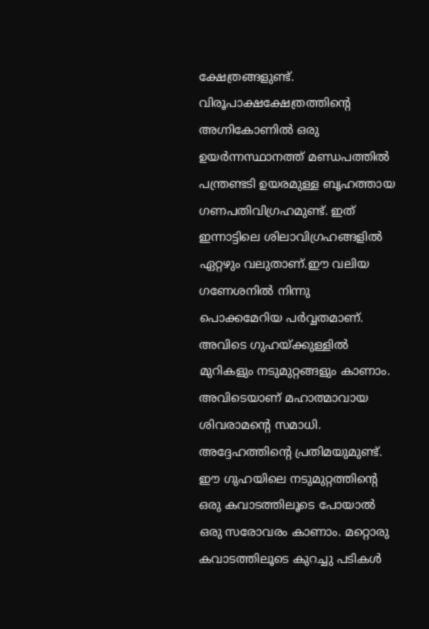ക്ഷേത്രങ്ങളുണ്ട്‌. വിരൂപാക്ഷക്ഷേത്രത്തിന്റെ അഗ്നികോണില്‍ ഒരു ഉയര്‍ന്നസ്ഥാനത്ത്‌ മണ്ഡപത്തില്‍ പന്ത്രണ്ടടി ഉയരമുള്ള ബൃഹത്തായ ഗണപതിവിഗ്രഹമുണ്ട്‌. ഇത്‌ ഇന്നാട്ടിലെ ശിലാവിഗ്രഹങ്ങളില്‍ ഏറ്റഴും വലുതാണ്‌.ഈ വലിയ ഗണേശനില്‍ നിന്നു പൊക്കമേറിയ പര്‍വ്വതമാണ്‌. അവിടെ ഗുഹയ്‌ക്കുള്ളില്‍ മുറികളും നടുമുറ്റങ്ങളും കാണാം. അവിടെയാണ്‌ മഹാത്മാവായ ശിവരാമന്റെ സമാധി. അദ്ദേഹത്തിന്റെ പ്രതിമയുമുണ്ട്‌. ഈ ഗുഹയിലെ നടുമുറ്റത്തിന്റെ ഒരു കവാടത്തിലൂടെ പോയാല്‍ ഒരു സരോവരം കാണാം. മറ്റൊരു കവാടത്തിലൂടെ കുറച്ചു പടികള്‍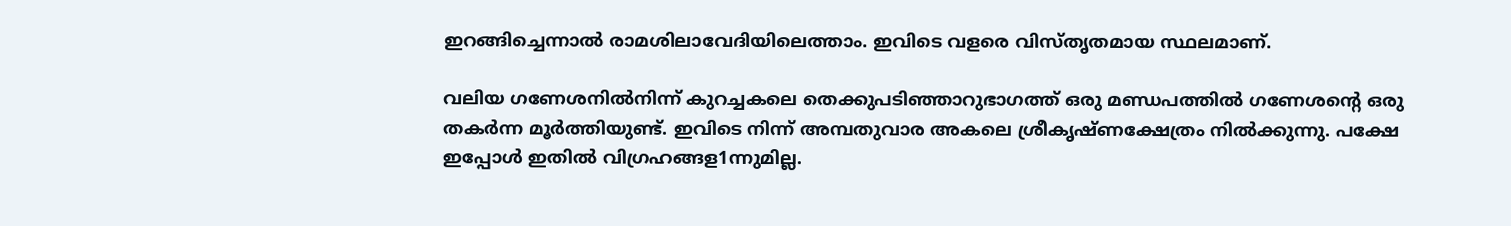ഇറങ്ങിച്ചെന്നാല്‍ രാമശിലാവേദിയിലെത്താം. ഇവിടെ വളരെ വിസ്തൃതമായ സ്ഥലമാണ്‌.

വലിയ ഗണേശനില്‍നിന്ന്‌ കുറച്ചകലെ തെക്കുപടിഞ്ഞാറുഭാഗത്ത്‌ ഒരു മണ്ഡപത്തില്‍ ഗണേശന്റെ ഒരു തകര്‍ന്ന മൂര്‍ത്തിയുണ്ട്‌. ഇവിടെ നിന്ന്‌ അമ്പതുവാര അകലെ ശ്രീകൃഷ്ണക്ഷേത്രം നില്‍ക്കുന്നു. പക്ഷേ ഇപ്പോള്‍ ഇതില്‍ വിഗ്രഹങ്ങള1ന്നുമില്ല.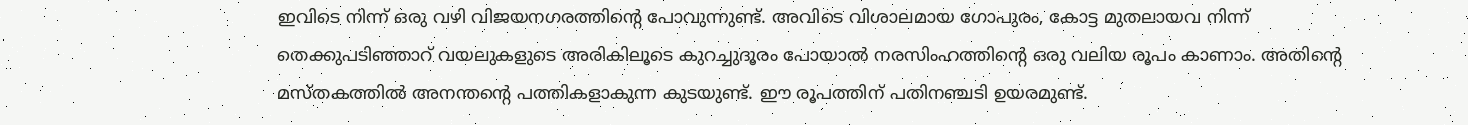ഇവിടെ നിന്ന്‌ ഒരു വഴി വിജയനഗരത്തിന്റെ പോവുന്നുണ്ട്‌. അവിടെ വിശാലമായ ഗോപുരം, കോട്ട മുതലായവ നിന്ന്‌ തെക്കുപടിഞ്ഞാറ്‌ വയലുകളുടെ അരികിലൂടെ കുറച്ചുദൂരം പോയാല്‍ നരസിംഹത്തിന്റെ ഒരു വലിയ രൂപം കാണാം. അതിന്റെ മസ്തകത്തില്‍ അനന്തന്റെ പത്തികളാകുന്ന കുടയുണ്ട്‌. ഈ രൂപത്തിന്‌ പതിനഞ്ചടി ഉയരമുണ്ട്‌.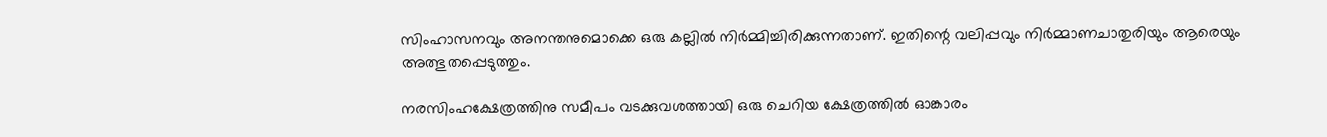സിംഹാസനവും അനന്തനുമൊക്കെ ഒരു കല്ലില്‍ നിര്‍മ്മിച്ചിരിക്കുന്നതാണ്‌. ഇതിന്റെ വലിപ്പവും നിര്‍മ്മാണചാതുരിയും ആരെയും അത്ഭുതപ്പെടുത്തും.

നരസിംഹക്ഷേത്രത്തിനു സമീപം വടക്കുവശത്തായി ഒരു ചെറിയ ക്ഷേത്രത്തില്‍ ഓങ്കാരം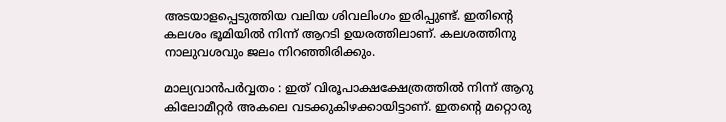അടയാളപ്പെടുത്തിയ വലിയ ശിവലിംഗം ഇരിപ്പുണ്ട്‌. ഇതിന്റെ കലശം ഭൂമിയില്‍ നിന്ന്‌ ആറടി ഉയരത്തിലാണ്‌. കലശത്തിനു നാലുവശവും ജലം നിറഞ്ഞിരിക്കും.

മാല്യവാന്‍പര്‍വ്വതം : ഇത്‌ വിരൂപാക്ഷക്ഷേത്രത്തില്‍ നിന്ന്‌ ആറു കിലോമീറ്റര്‍ അകലെ വടക്കുകിഴക്കായിട്ടാണ്‌. ഇതന്റെ മറ്റൊരു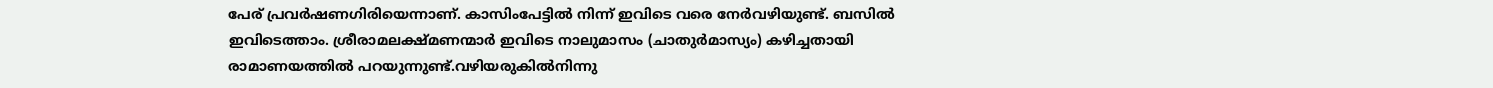പേര്‌ പ്രവര്‍ഷണഗിരിയെന്നാണ്‌. കാസിംപേട്ടില്‍ നിന്ന്‌ ഇവിടെ വരെ നേര്‍വഴിയുണ്ട്‌. ബസില്‍ ഇവിടെത്താം. ശ്രീരാമലക്ഷ്മണന്മാര്‍ ഇവിടെ നാലുമാസം (ചാതുര്‍മാസ്യം) കഴിച്ചതായി രാമാണയത്തില്‍ പറയുന്നുണ്ട്‌.വഴിയരുകില്‍നിന്നു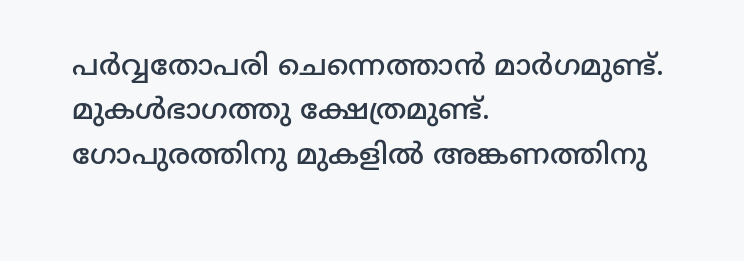പര്‍വ്വതോപരി ചെന്നെത്താന്‍ മാര്‍ഗമുണ്ട്‌. മുകള്‍ഭാഗത്തു ക്ഷേത്രമുണ്ട്‌. ഗോപുരത്തിനു മുകളില്‍ അങ്കണത്തിനു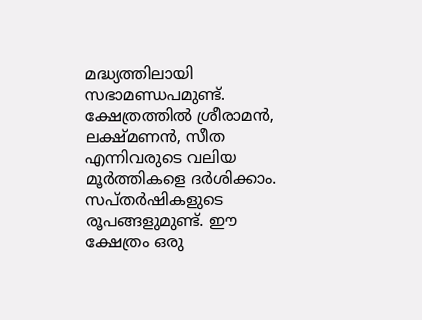മദ്ധ്യത്തിലായി സഭാമണ്ഡപമുണ്ട്‌. ക്ഷേത്രത്തില്‍ ശ്രീരാമന്‍, ലക്ഷ്മണന്‍, സീത എന്നിവരുടെ വലിയ മൂര്‍ത്തികളെ ദര്‍ശിക്കാം. സപ്തര്‍ഷികളുടെ രൂപങ്ങളുമുണ്ട്‌. ഈ ക്ഷേത്രം ഒരു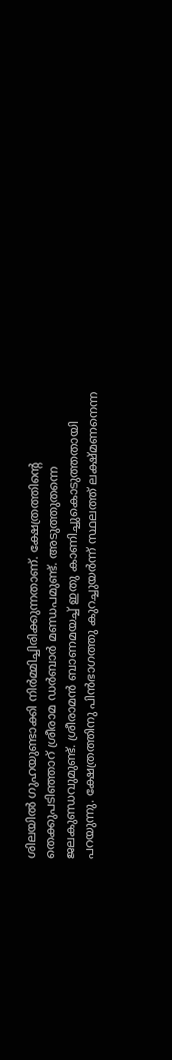ശിലയില്‍ ഗുഹയുണ്ടാക്കി നിര്‍മ്മിച്ചിരിക്കുന്നതാണ്‌. ക്ഷേത്രത്തിന്റെ തെക്കുപടിഞ്ഞാറ്‌ ശ്രീരാമ ഡര്‍ബാര്‍ മണ്ഡപമുണ്ട്‌. അടുത്തുതന്നെ ജലകുണ്ഡവുമുണ്ട്‌. ശ്രീരാമന്‍ ബാണമയച്ച്‌ ഇതു കാണിച്ചുകൊടുത്തതായി പറയുന്നു. ക്ഷേത്രത്തിനു പിന്‍ഭാഗത്തു കുറച്ചുയര്‍ന്ന്‌ സ്ഥലത്ത്‌ ലക്ഷ്മണനെന്ന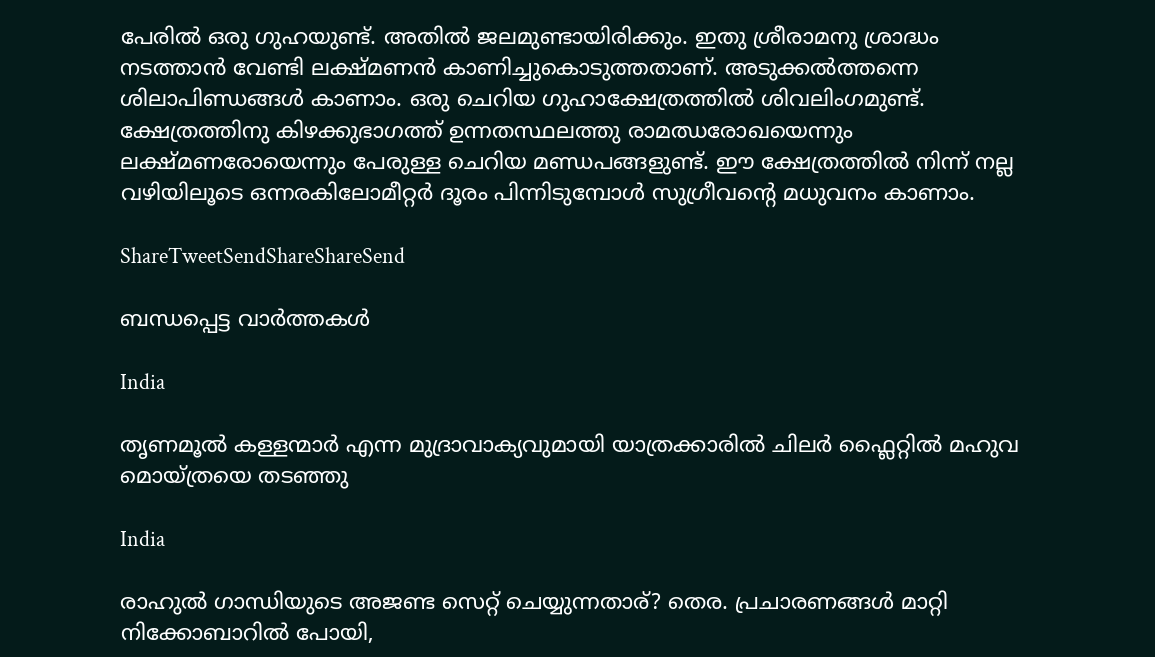പേരില്‍ ഒരു ഗുഹയുണ്ട്‌. അതില്‍ ജലമുണ്ടായിരിക്കും. ഇതു ശ്രീരാമനു ശ്രാദ്ധം നടത്താന്‍ വേണ്ടി ലക്ഷ്മണന്‍ കാണിച്ചുകൊടുത്തതാണ്‌. അടുക്കല്‍ത്തന്നെ ശിലാപിണ്ഡങ്ങള്‍ കാണാം. ഒരു ചെറിയ ഗുഹാക്ഷേത്രത്തില്‍ ശിവലിംഗമുണ്ട്‌. ക്ഷേത്രത്തിനു കിഴക്കുഭാഗത്ത്‌ ഉന്നതസ്ഥലത്തു രാമഝരോഖയെന്നും ലക്ഷ്മണരോയെന്നും പേരുള്ള ചെറിയ മണ്ഡപങ്ങളുണ്ട്‌. ഈ ക്ഷേത്രത്തില്‍ നിന്ന്‌ നല്ല വഴിയിലൂടെ ഒന്നരകിലോമീറ്റര്‍ ദൂരം പിന്നിടുമ്പോള്‍ സുഗ്രീവന്റെ മധുവനം കാണാം.

ShareTweetSendShareShareSend

ബന്ധപ്പെട്ട വാര്‍ത്തകള്‍

India

തൃണമൂല്‍ കള്ളന്മാര്‍ എന്ന മുദ്രാവാക്യവുമായി യാത്രക്കാരില്‍ ചിലര്‍ ഫ്ലൈറ്റില്‍ മഹുവ മൊയ്ത്രയെ തടഞ്ഞു

India

രാഹുല്‍ ഗാന്ധിയുടെ അജണ്ട സെറ്റ് ചെയ്യുന്നതാര്? തെര. പ്രചാരണങ്ങള്‍ മാറ്റി നിക്കോബാറില്‍ പോയി,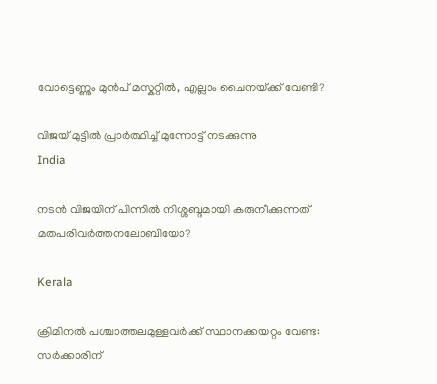വോട്ടെണ്ണും മുന്‍പ് മസ്കറ്റില്‍, എല്ലാം ചൈനയ്‌ക്ക് വേണ്ടി?

വിജയ് മുട്ടില്‍ പ്രാര്‍ത്ഥിച്ച് മുന്നോട്ട് നടക്കുന്നു
India

നടന്‍ വിജയിന് പിന്നില്‍ നിശ്ശബ്ദമായി കരുനീക്കുന്നത് മതപരിവര്‍ത്തനലോബിയോ?

Kerala

ക്രിമിനല്‍ പശ്ചാത്തലമുള്ളവര്‍ക്ക് സ്ഥാനക്കയറ്റം വേണ്ട: സര്‍ക്കാരിന്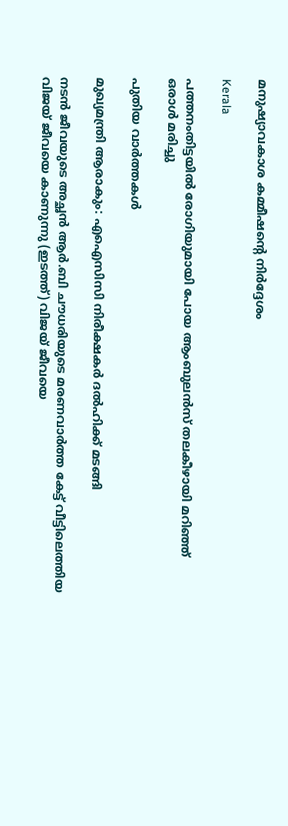മനുഷ്യാവകാശ കമ്മീഷന്റെ നിര്‍ദ്ദേശം

Kerala

പത്തനംതിട്ടയില്‍ രോഗിയുമായി പോയ ആംബുലന്‍സ് തലകീഴായി മറിഞ്ഞ് ഒരാള്‍ മരിച്ചു

പുതിയ വാര്‍ത്തകള്‍

മുഖ്യമന്ത്രി ആരാകും: എഐസിസി നിരീക്ഷകര്‍ ദല്‍ഹിക്ക് മടങ്ങി

നടന്‍ ജീവയുടെ അച്ഛന്‍ ആര്‍.ബി ചൗധരിയുടെ മരണവാര്‍ത്ത കേട്ട് വീട്ടിലെത്തിയ വിജയ് ജീവയെ കാണുന്നു (ഇടത്ത്) വിജയ് ജീവയെ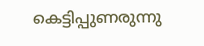കെട്ടിപ്പുണരുന്നു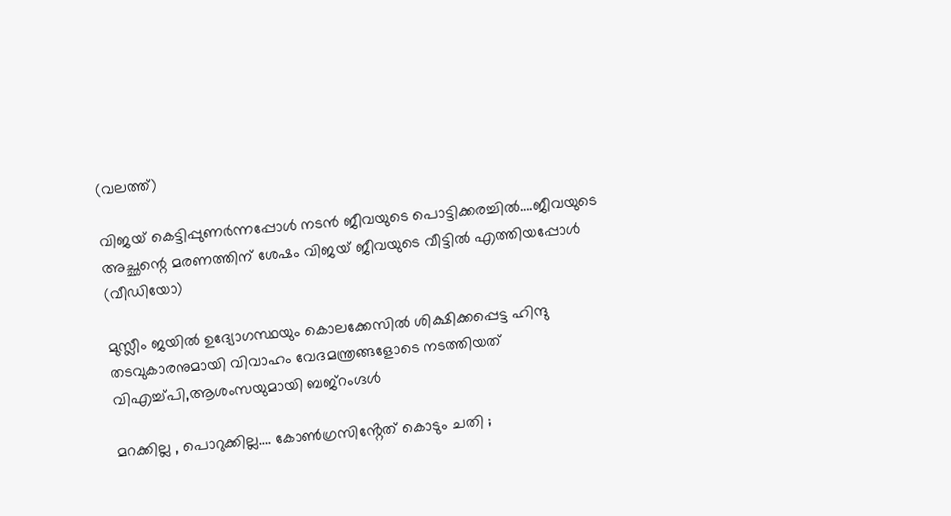(വലത്ത്)

വിജയ് കെട്ടിപ്പുണര്‍ന്നപ്പോള്‍ നടന്‍ ജീവയുടെ പൊട്ടിക്കരച്ചില്‍….ജീവയുടെ അച്ഛന്റെ മരണത്തിന് ശേഷം വിജയ് ജീവയുടെ വീട്ടില്‍ എത്തിയപ്പോള്‍ (വീഡിയോ)

മുസ്ലീം ജയില്‍ ഉദ്യോഗസ്ഥയും കൊലക്കേസില്‍ ശിക്ഷിക്കപ്പെട്ട ഹിന്ദു തടവുകാരനുമായി വിവാഹം വേദമന്ത്രങ്ങളോടെ നടത്തിയത് വിഎച്ച്പി,ആശംസയുമായി ബജ്‌റംഗ്ദള്‍

മറക്കില്ല , പൊറുക്കില്ല…. കോൺഗ്രസിൻ്റേത് കൊടും ചതി ;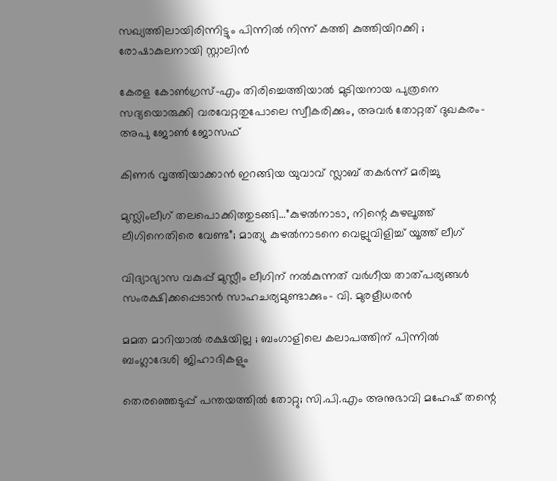സഖ്യത്തിലായിരിന്നിട്ടും പിന്നിൽ നിന്ന് കത്തി കുത്തിയിറക്കി ; രോഷാകുലനായി സ്റ്റാലിൻ

കേരള കോണ്‍ഗ്രസ്-എം തിരിച്ചെത്തിയാല്‍ മുടിയനായ പുത്രനെ സദ്യയൊരുക്കി വരവേറ്റതുപോലെ സ്വീകരിക്കും, അവര്‍ തോറ്റത് ദുഖകരം-അപു ജോണ്‍ ജോസഫ്

കിണര്‍ വൃത്തിയാക്കാന്‍ ഇറങ്ങിയ യുവാവ് സ്ലാബ് തകര്‍ന്ന് മരിച്ചു

മുസ്ലിംലീഗ് തലപൊക്കിത്തുടങ്ങി…”കുഴൽനാടാ, നിന്റെ കുഴലൂത്ത് ലീഗിനെതിരെ വേണ്ട”; മാത്യു കുഴൽനാടനെ വെല്ലുവിളിച്ച് യൂത്ത് ലീഗ്

വിദ്യാഭ്യാസ വകുപ്പ് മുസ്ലീം ലീഗിന് നല്‍കുന്നത് വര്‍ഗീയ താത്പര്യങ്ങള്‍ സംരക്ഷിക്കപ്പെടാന്‍ സാഹചര്യമുണ്ടാക്കും- വി. മുരളീധരന്‍

മമത മാറിയാൽ രക്ഷയില്ല ; ബംഗാളിലെ കലാപത്തിന് പിന്നിൽ ബംഗ്ലാദേശി ജിഹാദികളും

തെരഞ്ഞെടുപ്പ് പന്തയത്തില്‍ തോറ്റു; സി.പി.എം അനുഭാവി മഹേഷ് തന്റെ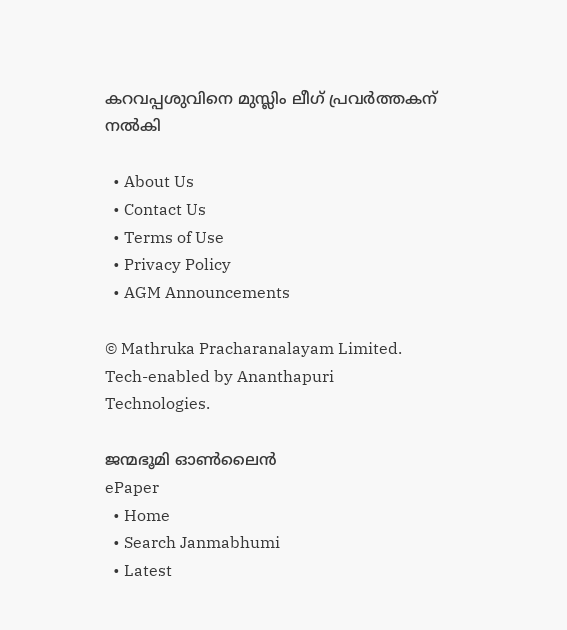കറവപ്പശുവിനെ മുസ്ലിം ലീഗ് പ്രവര്‍ത്തകന് നല്‍കി

  • About Us
  • Contact Us
  • Terms of Use
  • Privacy Policy
  • AGM Announcements

© Mathruka Pracharanalayam Limited.
Tech-enabled by Ananthapuri Technologies.

ജന്മഭൂമി ഓണ്‍ലൈന്‍
ePaper
  • Home
  • Search Janmabhumi
  • Latest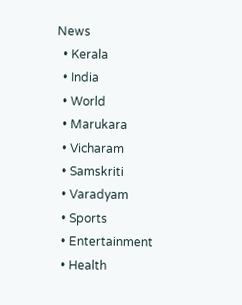News
  • Kerala
  • India
  • World
  • Marukara
  • Vicharam
  • Samskriti
  • Varadyam
  • Sports
  • Entertainment
  • Health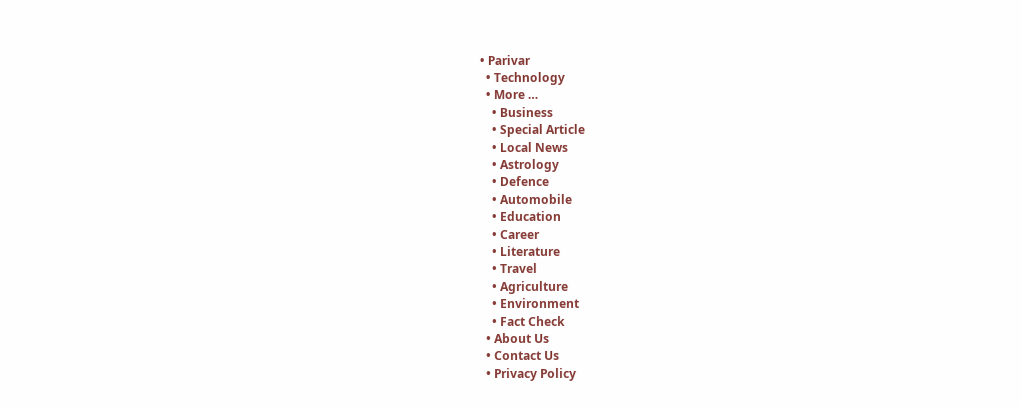• Parivar
  • Technology
  • More …
    • Business
    • Special Article
    • Local News
    • Astrology
    • Defence
    • Automobile
    • Education
    • Career
    • Literature
    • Travel
    • Agriculture
    • Environment
    • Fact Check
  • About Us
  • Contact Us
  • Privacy Policy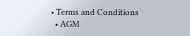• Terms and Conditions
  • AGM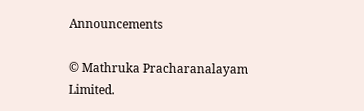Announcements

© Mathruka Pracharanalayam Limited.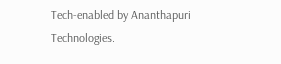Tech-enabled by Ananthapuri Technologies.